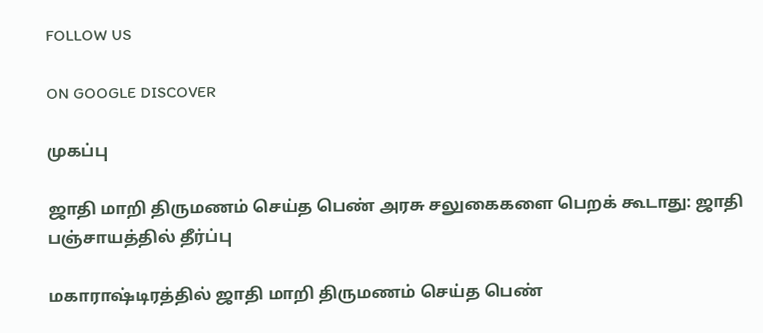FOLLOW US

ON GOOGLE DISCOVER

முகப்பு

ஜாதி மாறி திருமணம் செய்த பெண் அரசு சலுகைகளை பெறக் கூடாது: ஜாதி பஞ்சாயத்தில் தீர்ப்பு

மகாராஷ்டிரத்தில் ஜாதி மாறி திருமணம் செய்த பெண்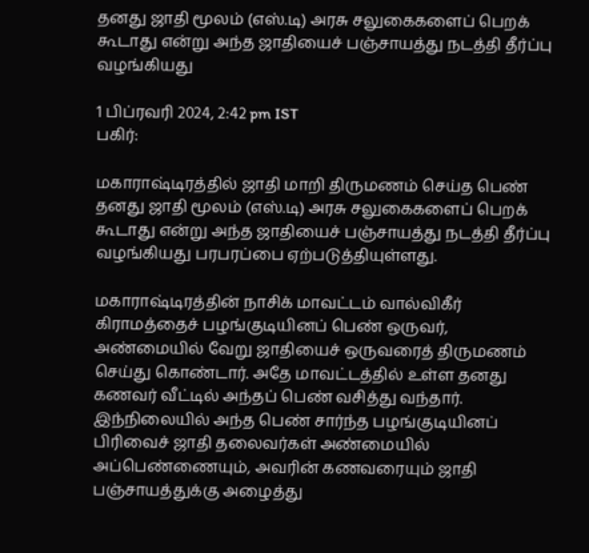தனது ஜாதி மூலம் (எஸ்.டி) அரசு சலுகைகளைப் பெறக் கூடாது என்று அந்த ஜாதியைச் பஞ்சாயத்து நடத்தி தீர்ப்பு வழங்கியது

1 பிப்ரவரி 2024, 2:42 pm IST
பகிர்:

மகாராஷ்டிரத்தில் ஜாதி மாறி திருமணம் செய்த பெண் தனது ஜாதி மூலம் (எஸ்.டி) அரசு சலுகைகளைப் பெறக் கூடாது என்று அந்த ஜாதியைச் பஞ்சாயத்து நடத்தி தீர்ப்பு வழங்கியது பரபரப்பை ஏற்படுத்தியுள்ளது.

மகாராஷ்டிரத்தின் நாசிக் மாவட்டம் வால்விகீர் கிராமத்தைச் பழங்குடியினப் பெண் ஒருவர், அண்மையில் வேறு ஜாதியைச் ஒருவரைத் திருமணம் செய்து கொண்டார். அதே மாவட்டத்தில் உள்ள தனது கணவர் வீட்டில் அந்தப் பெண் வசித்து வந்தார். இந்நிலையில் அந்த பெண் சார்ந்த பழங்குடியினப் பிரிவைச் ஜாதி தலைவர்கள் அண்மையில் அப்பெண்ணையும், அவரின் கணவரையும் ஜாதி பஞ்சாயத்துக்கு அழைத்து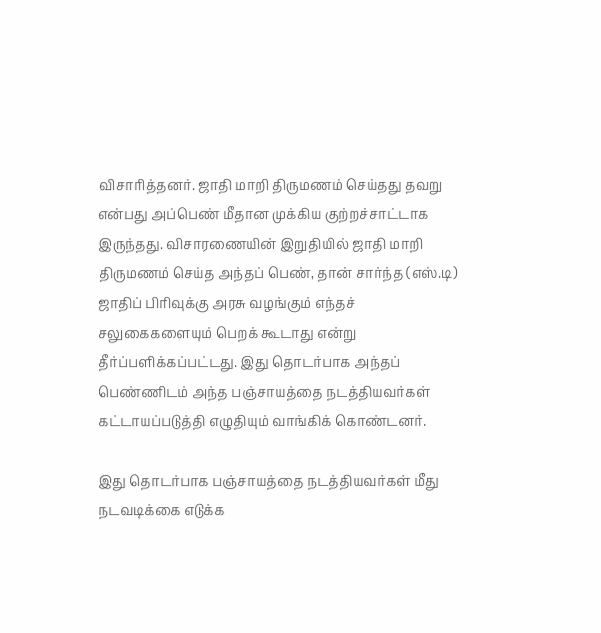விசாரித்தனர். ஜாதி மாறி திருமணம் செய்தது தவறு என்பது அப்பெண் மீதான முக்கிய குற்றச்சாட்டாக இருந்தது. விசாரணையின் இறுதியில் ஜாதி மாறி திருமணம் செய்த அந்தப் பெண், தான் சார்ந்த (எஸ்.டி) ஜாதிப் பிரிவுக்கு அரசு வழங்கும் எந்தச் சலுகைகளையும் பெறக் கூடாது என்று தீர்ப்பளிக்கப்பட்டது. இது தொடர்பாக அந்தப் பெண்ணிடம் அந்த பஞ்சாயத்தை நடத்தியவர்கள் கட்டாயப்படுத்தி எழுதியும் வாங்கிக் கொண்டனர்.

இது தொடர்பாக பஞ்சாயத்தை நடத்தியவர்கள் மீது நடவடிக்கை எடுக்க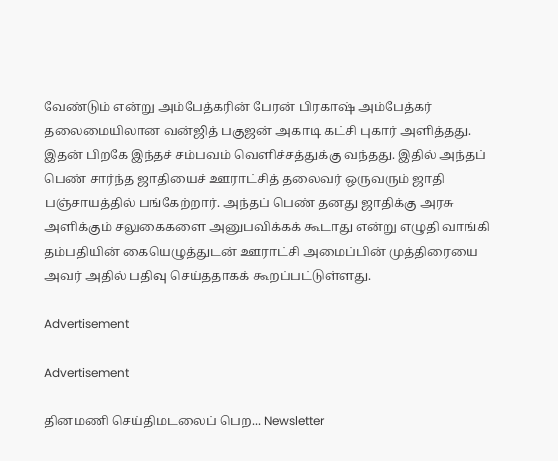வேண்டும் என்று அம்பேத்கரின் பேரன் பிரகாஷ் அம்பேத்கர் தலைமையிலான வன்ஜித் பகுஜன் அகாடி கட்சி புகார் அளித்தது. இதன் பிறகே இந்தச் சம்பவம் வெளிச்சத்துக்கு வந்தது. இதில் அந்தப் பெண் சார்ந்த ஜாதியைச் ஊராட்சித் தலைவர் ஒருவரும் ஜாதி பஞ்சாயத்தில் பங்கேற்றார். அந்தப் பெண் தனது ஜாதிக்கு அரசு அளிக்கும் சலுகைகளை அனுபவிக்கக் கூடாது என்று எழுதி வாங்கி தம்பதியின் கையெழுத்துடன் ஊராட்சி அமைப்பின் முத்திரையை அவர் அதில் பதிவு செய்ததாகக் கூறப்பட்டுள்ளது.

Advertisement

Advertisement

தினமணி செய்திமடலைப் பெற... Newsletter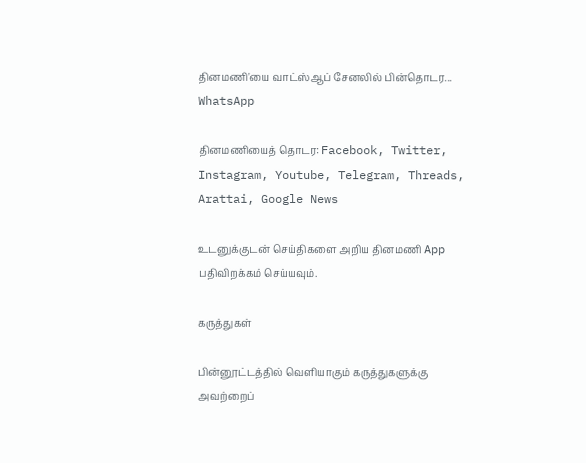தினமணி'யை வாட்ஸ்ஆப் சேனலில் பின்தொடர... WhatsApp

தினமணியைத் தொடர: Facebook, Twitter, Instagram, Youtube, Telegram, Threads, Arattai, Google News

உடனுக்குடன் செய்திகளை அறிய தினமணி App பதிவிறக்கம் செய்யவும்.

கருத்துகள்

பின்னூட்டத்தில் வெளியாகும் கருத்துகளுக்கு அவற்றைப்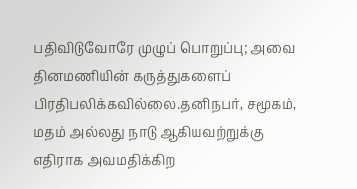பதிவிடுவோரே முழுப் பொறுப்பு; அவை தினமணியின் கருத்துகளைப் பிரதிபலிக்கவில்லை.தனிநபர், சமூகம், மதம் அல்லது நாடு ஆகியவற்றுக்கு எதிராக அவமதிக்கிற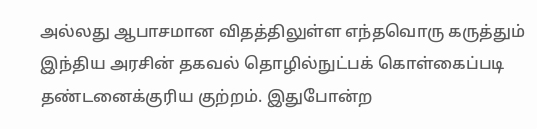அல்லது ஆபாசமான விதத்திலுள்ள எந்தவொரு கருத்தும் இந்திய அரசின் தகவல் தொழில்நுட்பக் கொள்கைப்படி தண்டனைக்குரிய குற்றம். இதுபோன்ற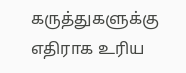கருத்துகளுக்கு எதிராக உரிய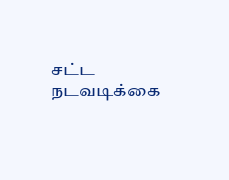சட்ட நடவடிக்கை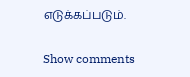எடுக்கப்படும்.

Show comments